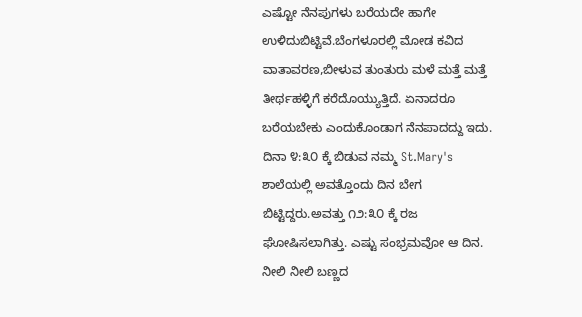ಎಷ್ಟೋ ನೆನಪುಗಳು ಬರೆಯದೇ ಹಾಗೇ ಉಳಿದುಬಿಟ್ಟಿವೆ.ಬೆಂಗಳೂರಲ್ಲಿ ಮೋಡ ಕವಿದ ವಾತಾವರಣ,ಬೀಳುವ ತುಂತುರು ಮಳೆ ಮತ್ತೆ ಮತ್ತೆ ತೀರ್ಥಹಳ್ಳಿಗೆ ಕರೆದೊಯ್ಯುತ್ತಿದೆ. ಏನಾದರೂ ಬರೆಯಬೇಕು ಎಂದುಕೊಂಡಾಗ ನೆನಪಾದದ್ದು ಇದು.
ದಿನಾ ೪:೩೦ ಕ್ಕೆ ಬಿಡುವ ನಮ್ಮ St.Mary's ಶಾಲೆಯಲ್ಲಿ ಅವತ್ತೊಂದು ದಿನ ಬೇಗ ಬಿಟ್ಟಿದ್ದರು.ಅವತ್ತು ೧೨:೩೦ ಕ್ಕೆ ರಜ ಘೋಷಿಸಲಾಗಿತ್ತು. ಎಷ್ಟು ಸಂಭ್ರಮವೋ ಆ ದಿನ. ನೀಲಿ ನೀಲಿ ಬಣ್ಣದ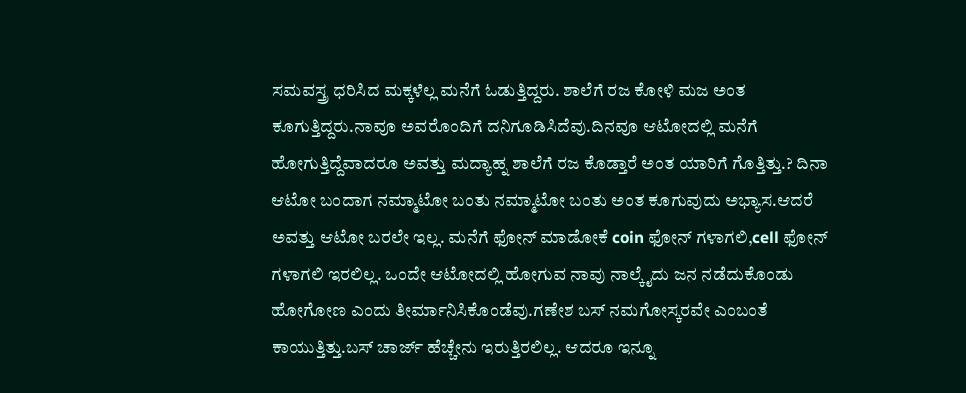ಸಮವಸ್ತ್ರ ಧರಿಸಿದ ಮಕ್ಕಳೆಲ್ಲ ಮನೆಗೆ ಓಡುತ್ತಿದ್ದರು. ಶಾಲೆಗೆ ರಜ ಕೋಳಿ ಮಜ ಅಂತ ಕೂಗುತ್ತಿದ್ದರು.ನಾವೂ ಅವರೊಂದಿಗೆ ದನಿಗೂಡಿಸಿದೆವು.ದಿನವೂ ಆಟೋದಲ್ಲಿ ಮನೆಗೆ ಹೋಗುತ್ತಿದ್ದೆವಾದರೂ ಅವತ್ತು ಮದ್ಯಾಹ್ನ ಶಾಲೆಗೆ ರಜ ಕೊಡ್ತಾರೆ ಅಂತ ಯಾರಿಗೆ ಗೊತ್ತಿತ್ತು.? ದಿನಾ ಆಟೋ ಬಂದಾಗ ನಮ್ಮಾಟೋ ಬಂತು ನಮ್ಮಾಟೋ ಬಂತು ಅಂತ ಕೂಗುವುದು ಅಭ್ಯಾಸ.ಆದರೆ ಅವತ್ತು ಆಟೋ ಬರಲೇ ಇಲ್ಲ. ಮನೆಗೆ ಫೋನ್ ಮಾಡೋಕೆ coin ಫೋನ್ ಗಳಾಗಲಿ,cell ಫೋನ್ ಗಳಾಗಲಿ ಇರಲಿಲ್ಲ. ಒಂದೇ ಆಟೋದಲ್ಲಿ ಹೋಗುವ ನಾವು ನಾಲ್ಕೈದು ಜನ ನಡೆದುಕೊಂಡು ಹೋಗೋಣ ಎಂದು ತೀರ್ಮಾನಿಸಿಕೊಂಡೆವು.ಗಣೇಶ ಬಸ್ ನಮಗೋಸ್ಕರವೇ ಎಂಬಂತೆ ಕಾಯುತ್ತಿತ್ತು.ಬಸ್ ಚಾರ್ಜ್ ಹೆಚ್ಚೇನು ಇರುತ್ತಿರಲಿಲ್ಲ. ಆದರೂ ಇನ್ನೂ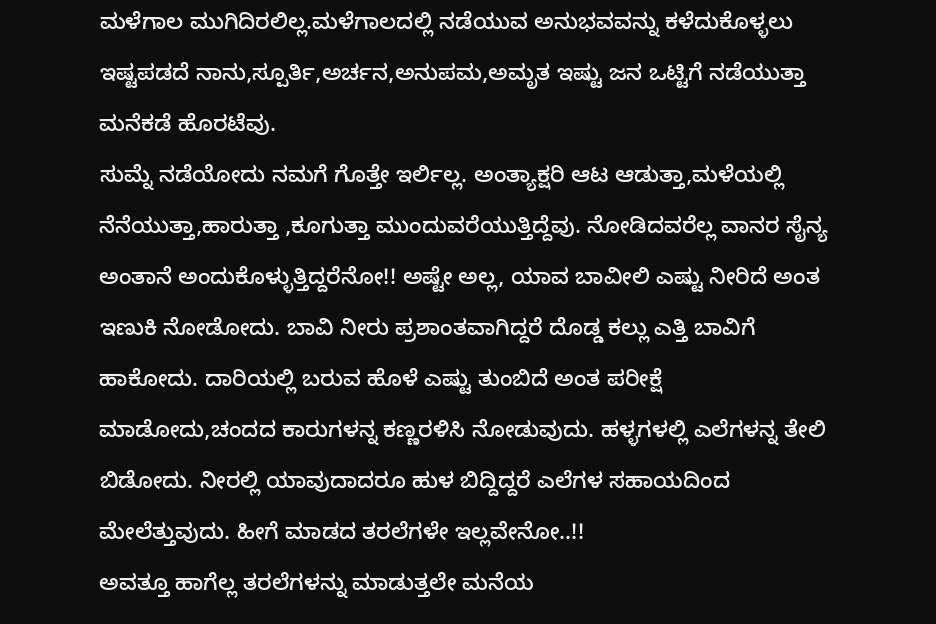ಮಳೆಗಾಲ ಮುಗಿದಿರಲಿಲ್ಲ.ಮಳೆಗಾಲದಲ್ಲಿ ನಡೆಯುವ ಅನುಭವವನ್ನು ಕಳೆದುಕೊಳ್ಳಲು ಇಷ್ಟಪಡದೆ ನಾನು,ಸ್ಪೂರ್ತಿ,ಅರ್ಚನ,ಅನುಪಮ,ಅಮೃತ ಇಷ್ಟು ಜನ ಒಟ್ಟಿಗೆ ನಡೆಯುತ್ತಾ ಮನೆಕಡೆ ಹೊರಟೆವು.
ಸುಮ್ನೆ ನಡೆಯೋದು ನಮಗೆ ಗೊತ್ತೇ ಇರ್ಲಿಲ್ಲ. ಅಂತ್ಯಾಕ್ಷರಿ ಆಟ ಆಡುತ್ತಾ,ಮಳೆಯಲ್ಲಿ ನೆನೆಯುತ್ತಾ,ಹಾರುತ್ತಾ ,ಕೂಗುತ್ತಾ ಮುಂದುವರೆಯುತ್ತಿದ್ದೆವು. ನೋಡಿದವರೆಲ್ಲ ವಾನರ ಸೈನ್ಯ ಅಂತಾನೆ ಅಂದುಕೊಳ್ಳುತ್ತಿದ್ದರೆನೋ!! ಅಷ್ಟೇ ಅಲ್ಲ, ಯಾವ ಬಾವೀಲಿ ಎಷ್ಟು ನೀರಿದೆ ಅಂತ ಇಣುಕಿ ನೋಡೋದು. ಬಾವಿ ನೀರು ಪ್ರಶಾಂತವಾಗಿದ್ದರೆ ದೊಡ್ಡ ಕಲ್ಲು ಎತ್ತಿ ಬಾವಿಗೆ ಹಾಕೋದು. ದಾರಿಯಲ್ಲಿ ಬರುವ ಹೊಳೆ ಎಷ್ಟು ತುಂಬಿದೆ ಅಂತ ಪರೀಕ್ಷೆ ಮಾಡೋದು,ಚಂದದ ಕಾರುಗಳನ್ನ ಕಣ್ಣರಳಿಸಿ ನೋಡುವುದು. ಹಳ್ಳಗಳಲ್ಲಿ ಎಲೆಗಳನ್ನ ತೇಲಿ ಬಿಡೋದು. ನೀರಲ್ಲಿ ಯಾವುದಾದರೂ ಹುಳ ಬಿದ್ದಿದ್ದರೆ ಎಲೆಗಳ ಸಹಾಯದಿಂದ ಮೇಲೆತ್ತುವುದು. ಹೀಗೆ ಮಾಡದ ತರಲೆಗಳೇ ಇಲ್ಲವೇನೋ..!!
ಅವತ್ತೂ ಹಾಗೆಲ್ಲ ತರಲೆಗಳನ್ನು ಮಾಡುತ್ತಲೇ ಮನೆಯ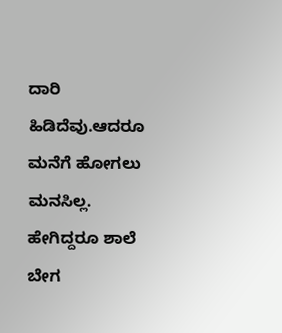ದಾರಿ ಹಿಡಿದೆವು.ಆದರೂ ಮನೆಗೆ ಹೋಗಲು ಮನಸಿಲ್ಲ. ಹೇಗಿದ್ದರೂ ಶಾಲೆ ಬೇಗ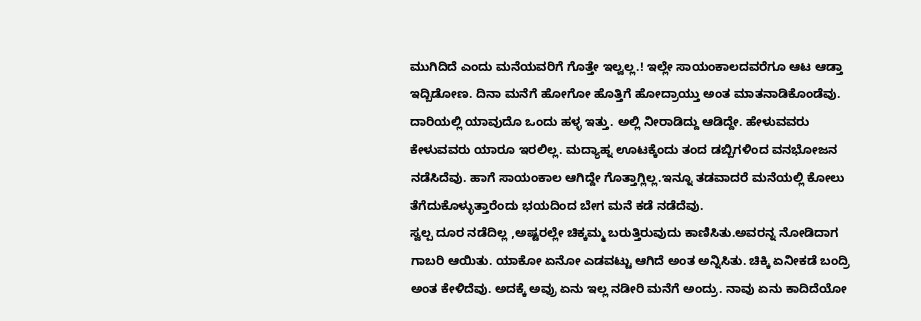ಮುಗಿದಿದೆ ಎಂದು ಮನೆಯವರಿಗೆ ಗೊತ್ತೇ ಇಲ್ವಲ್ಲ.! ಇಲ್ಲೇ ಸಾಯಂಕಾಲದವರೆಗೂ ಆಟ ಆಡ್ತಾ ಇದ್ಬಿಡೋಣ. ದಿನಾ ಮನೆಗೆ ಹೋಗೋ ಹೊತ್ತಿಗೆ ಹೋದ್ರಾಯ್ತು ಅಂತ ಮಾತನಾಡಿಕೊಂಡೆವು. ದಾರಿಯಲ್ಲಿ ಯಾವುದೊ ಒಂದು ಹಳ್ಳ ಇತ್ತು. ಅಲ್ಲಿ ನೀರಾಡಿದ್ದು ಆಡಿದ್ದೇ. ಹೇಳುವವರು ಕೇಳುವವರು ಯಾರೂ ಇರಲಿಲ್ಲ. ಮದ್ಯಾಹ್ನ ಊಟಕ್ಕೆಂದು ತಂದ ಡಬ್ಬಿಗಳಿಂದ ವನಭೋಜನ ನಡೆಸಿದೆವು. ಹಾಗೆ ಸಾಯಂಕಾಲ ಆಗಿದ್ದೇ ಗೊತ್ತಾಗ್ಲಿಲ್ಲ.ಇನ್ನೂ ತಡವಾದರೆ ಮನೆಯಲ್ಲಿ ಕೋಲು ತೆಗೆದುಕೊಳ್ಳುತ್ತಾರೆಂದು ಭಯದಿಂದ ಬೇಗ ಮನೆ ಕಡೆ ನಡೆದೆವು.
ಸ್ವಲ್ಪ ದೂರ ನಡೆದಿಲ್ಲ ,ಅಷ್ಟರಲ್ಲೇ ಚಿಕ್ಕಮ್ಮ ಬರುತ್ತಿರುವುದು ಕಾಣಿಸಿತು.ಅವರನ್ನ ನೋಡಿದಾಗ ಗಾಬರಿ ಆಯಿತು. ಯಾಕೋ ಏನೋ ಎಡವಟ್ಟು ಆಗಿದೆ ಅಂತ ಅನ್ನಿಸಿತು. ಚಿಕ್ಕಿ ಏನೀಕಡೆ ಬಂದ್ರಿ ಅಂತ ಕೇಳಿದೆವು. ಅದಕ್ಕೆ ಅವ್ರು ಏನು ಇಲ್ಲ ನಡೀರಿ ಮನೆಗೆ ಅಂದ್ರು. ನಾವು ಏನು ಕಾದಿದೆಯೋ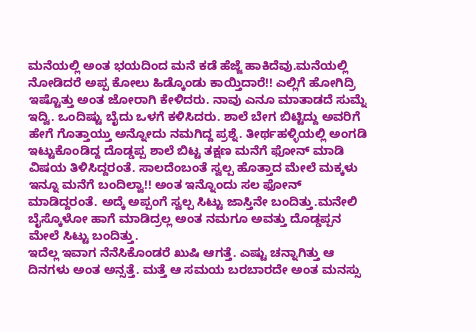ಮನೆಯಲ್ಲಿ ಅಂತ ಭಯದಿಂದ ಮನೆ ಕಡೆ ಹೆಜ್ಜೆ ಹಾಕಿದೆವು.ಮನೆಯಲ್ಲಿ ನೋಡಿದರೆ ಅಪ್ಪ ಕೋಲು ಹಿಡ್ಕೊಂಡು ಕಾಯ್ತಿದಾರೆ!! ಎಲ್ಲಿಗೆ ಹೋಗಿದ್ರಿ ಇಷ್ಟೊತ್ತು ಅಂತ ಜೋರಾಗಿ ಕೇಳಿದರು. ನಾವು ಎನೂ ಮಾತಾಡದೆ ಸುಮ್ನೆ ಇದ್ವಿ. ಒಂದಿಷ್ಟು ಬೈದು ಒಳಗೆ ಕಳಿಸಿದರು. ಶಾಲೆ ಬೇಗ ಬಿಟ್ಟಿದ್ದು ಅವರಿಗೆ ಹೇಗೆ ಗೊತ್ತಾಯ್ತು ಅನ್ನೋದು ನಮಗಿದ್ದ ಪ್ರಶ್ನೆ. ತೀರ್ಥಹಳ್ಳಿಯಲ್ಲಿ ಅಂಗಡಿ ಇಟ್ಟುಕೊಂಡಿದ್ದ ದೊಡ್ಡಪ್ಪ ಶಾಲೆ ಬಿಟ್ಟ ತಕ್ಷಣ ಮನೆಗೆ ಫೋನ್ ಮಾಡಿ ವಿಷಯ ತಿಳಿಸಿದ್ದರಂತೆ. ಸಾಲದೆಂಬಂತೆ ಸ್ವಲ್ಪ ಹೊತ್ತಾದ ಮೇಲೆ ಮಕ್ಕಳು ಇನ್ನೂ ಮನೆಗೆ ಬಂದಿಲ್ವಾ!! ಅಂತ ಇನ್ನೊಂದು ಸಲ ಫೋನ್ ಮಾಡಿದ್ದರಂತೆ. ಅದ್ಕೆ ಅಪ್ಪಂಗೆ ಸ್ವಲ್ಪ ಸಿಟ್ಟು ಜಾಸ್ತಿನೇ ಬಂದಿತ್ತು.ಮನೇಲಿ ಬೈಸ್ಕೊಳೋ ಹಾಗೆ ಮಾಡಿದ್ರಲ್ಲ ಅಂತ ನಮಗೂ ಅವತ್ತು ದೊಡ್ಡಪ್ಪನ ಮೇಲೆ ಸಿಟ್ಟು ಬಂದಿತ್ತು.
ಇದೆಲ್ಲ ಇವಾಗ ನೆನೆಸಿಕೊಂಡರೆ ಖುಷಿ ಆಗತ್ತೆ. ಎಷ್ಟು ಚನ್ನಾಗಿತ್ತು ಆ ದಿನಗಳು ಅಂತ ಅನ್ಸತ್ತೆ. ಮತ್ತೆ ಆ ಸಮಯ ಬರಬಾರದೇ ಅಂತ ಮನಸ್ಸು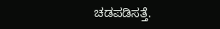ಚಡಪಡಿಸತ್ತೆ.